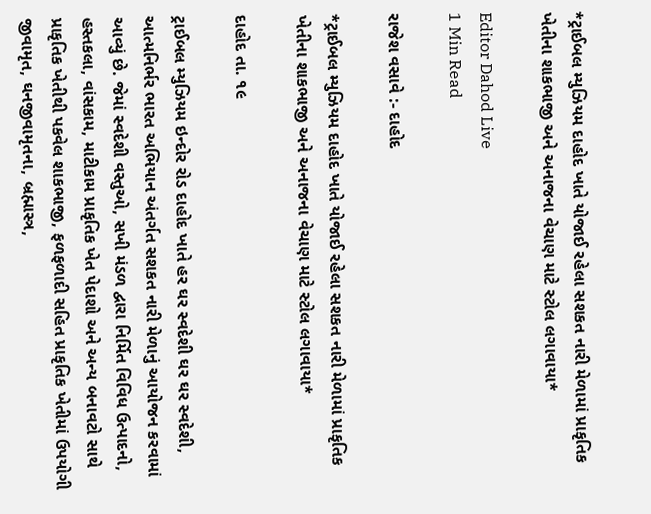*ટ્રાઈબલ મ્યુઝિયમ દાહોદ ખાતે યોજાઈ રહેલા સશકત નારી મેળામાં પ્રાકૃતિક ખેતીના શાકભાજી અને અનાજના વેચાણ માટે સ્ટોલ લગાવાયા*

Editor Dahod Live
1 Min Read

રાજેશ વસાવે :- દાહોદ

*ટ્રાઈબલ મ્યુઝિયમ દાહોદ ખાતે યોજાઈ રહેલા સશકત નારી મેળામાં પ્રાકૃતિક ખેતીના શાકભાજી અને અનાજના વેચાણ માટે સ્ટોલ લગાવાયા*

દાહોદ તા. ૧૯

ટ્રાઈબલ મ્યુઝિયમ ઇન્દોર રોડ દાહોદ ખાતે હર ઘર સ્વદેશી ઘર ઘર સ્વદેશી, આત્મનિર્ભર ભારત અભિયાન અંતર્ગત સશકત નારી મેળાનું આયોજન કરવામાં આવ્યું છે. જેમાં સ્વદેશી વસ્તુઓ, સખી મંડળ દ્વારા નિર્મિત વિવિધ ઉત્પાદનો, હસ્તકલા, વાંસકામ, માટીકામ પ્રાકૃતિક ખેત પેદાશો અને અન્ય બનાવટો સાથે પ્રાકૃતિક ખેતીથી પકવેલ શાકભાજી, ફળફળાદી સહિત પ્રાકૃતિક ખેતીમાં ઉપયોગી જીવામૃત, ઘનજીવામૃતના, બ્રહ્માસ્ત્ર,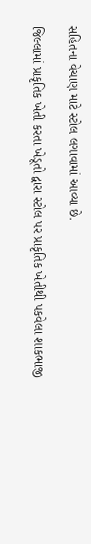સહિતના વેચાણ માટે સ્ટોલ લગાવામાં આવ્યા છે.

જિલ્લામાં પ્રાકૃતિક ખેતી કરતા ખેડૂતો દ્વારા સ્ટોલ પર પ્રાકૃતિક ખેતીથી પકવેલા શાકભાજી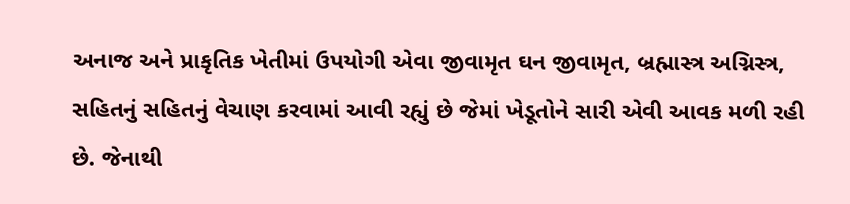અનાજ અને પ્રાકૃતિક ખેતીમાં ઉપયોગી એવા જીવામૃત ઘન જીવામૃત, બ્રહ્માસ્ત્ર અગ્નિસ્ત્ર, સહિતનું સહિતનું વેચાણ કરવામાં આવી રહ્યું છે જેમાં ખેડૂતોને સારી એવી આવક મળી રહી છે. જેનાથી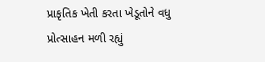પ્રાકૃતિક ખેતી કરતા ખેડૂતોને વધુ પ્રોત્સાહન મળી રહ્યું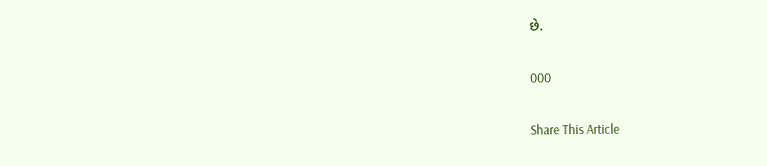છે.

000

Share This Article